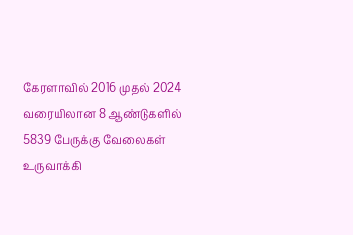கேரளாவில் 2016 முதல் 2024 வரையிலான 8 ஆண்டுகளில் 5839 பேருக்கு வேலைகள் உருவாக்கி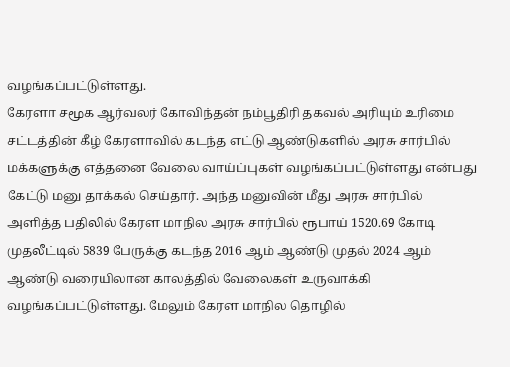வழங்கப்பட்டுள்ளது.
கேரளா சமூக ஆர்வலர் கோவிந்தன் நம்பூதிரி தகவல் அரியும் உரிமை சட்டத்தின் கீழ் கேரளாவில் கடந்த எட்டு ஆண்டுகளில் அரசு சார்பில் மக்களுக்கு எத்தனை வேலை வாய்ப்புகள் வழங்கப்பட்டுள்ளது என்பது கேட்டு மனு தாக்கல் செய்தார். அந்த மனுவின் மீது அரசு சார்பில் அளித்த பதிலில் கேரள மாநில அரசு சார்பில் ரூபாய் 1520.69 கோடி முதலீட்டில் 5839 பேருக்கு கடந்த 2016 ஆம் ஆண்டு முதல் 2024 ஆம் ஆண்டு வரையிலான காலத்தில் வேலைகள் உருவாக்கி வழங்கப்பட்டுள்ளது. மேலும் கேரள மாநில தொழில்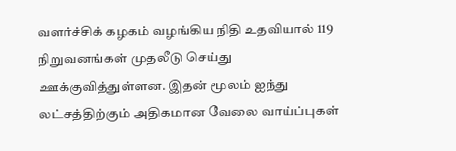வளர்ச்சிக் கழகம் வழங்கிய நிதி உதவியால் 119 நிறுவனங்கள் முதலீடு செய்து ஊக்குவித்துள்ளன. இதன் மூலம் ஐந்து லட்சத்திற்கும் அதிகமான வேலை வாய்ப்புகள்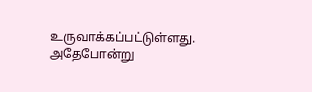உருவாக்கப்பட்டுள்ளது. அதேபோன்று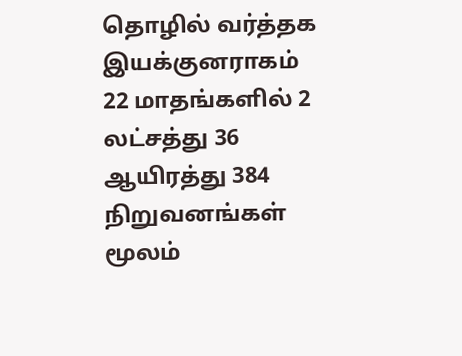தொழில் வர்த்தக இயக்குனராகம் 22 மாதங்களில் 2 லட்சத்து 36 ஆயிரத்து 384 நிறுவனங்கள் மூலம்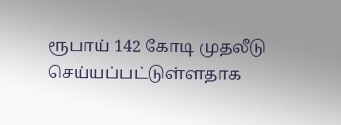ரூபாய் 142 கோடி முதலீடு செய்யப்பட்டுள்ளதாக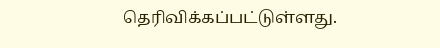தெரிவிக்கப்பட்டுள்ளது.